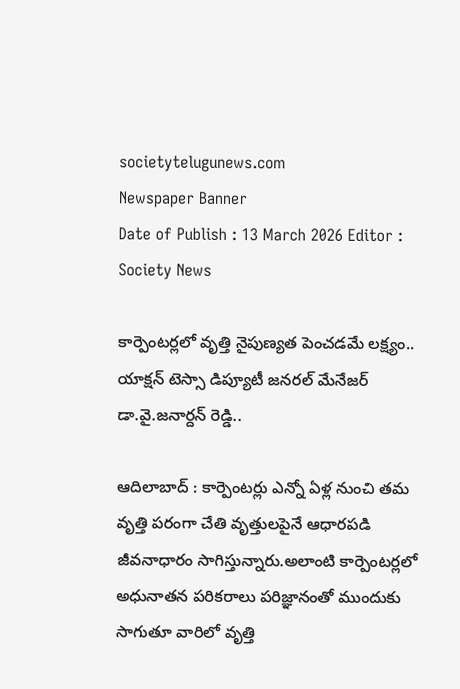societytelugunews.com
Newspaper Banner
Date of Publish : 13 March 2026 Editor : Society News

కార్పెంటర్లలో వృత్తి నైపుణ్యత పెంచడమే లక్ష్యం.. యాక్షన్ టెస్సా డిప్యూటీ జనరల్ మేనేజర్ డా.వై.జనార్దన్ రెడ్డి..

ఆదిలాబాద్ : కార్పెంటర్లు ఎన్నో ఏళ్ల నుంచి తమ వృత్తి పరంగా చేతి వృత్తులపైనే ఆధారపడి జీవనాధారం సాగిస్తున్నారు.అలాంటి కార్పెంటర్లలో అధునాతన పరికరాలు పరిజ్ఞానంతో ముందుకు సాగుతూ వారిలో వృత్తి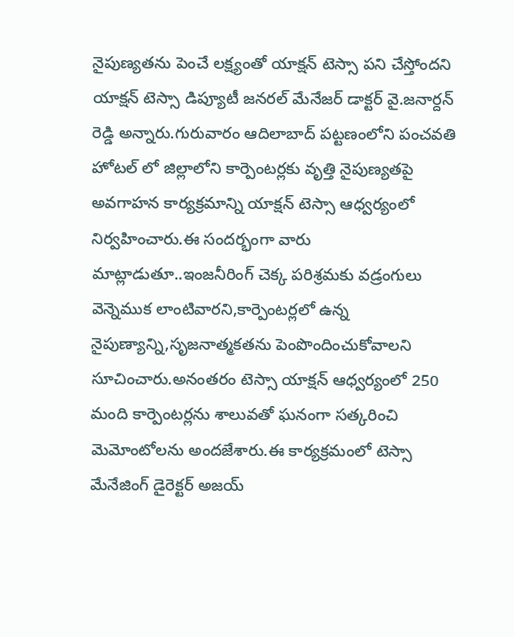నైపుణ్యతను పెంచే లక్ష్యంతో యాక్షన్ టెస్సా పని చేస్తోందని యాక్షన్ టెస్సా డిప్యూటీ జనరల్ మేనేజర్ డాక్టర్ వై.జనార్దన్ రెడ్డి అన్నారు.గురువారం ఆదిలాబాద్ పట్టణంలోని పంచవతి హోటల్ లో జిల్లాలోని కార్పెంటర్లకు వృత్తి నైపుణ్యతపై అవగాహన కార్యక్రమాన్ని యాక్షన్ టెస్సా ఆధ్వర్యంలో నిర్వహించారు.ఈ సందర్భంగా వారు మాట్లాడుతూ..ఇంజనీరింగ్ చెక్క పరిశ్రమకు వడ్రంగులు వెన్నెముక లాంటివారని,కార్పెంటర్లలో ఉన్న నైపుణ్యాన్ని,సృజనాత్మకతను పెంపొందించుకోవాలని సూచించారు.అనంతరం టెస్సా యాక్షన్ ఆధ్వర్యంలో 250 మంది కార్పెంటర్లను శాలువతో ఘనంగా సత్కరించి మెమోంటోలను అందజేశారు.ఈ కార్యక్రమంలో టెస్సా మేనేజింగ్ డైరెక్టర్ అజయ్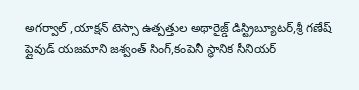అగర్వాల్ ,యాక్షన్ టెస్సా ఉత్పత్తుల అథారైజ్డ్ డిస్ట్రిబ్యూటర్,శ్రీ గణేష్ ప్లైవుడ్ యజమాని జశ్వంత్ సింగ్,కంపెనీ స్థానిక సీనియర్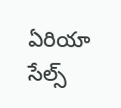ఏరియా సేల్స్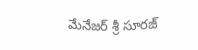మేనేజర్ శ్రీ సూరజ్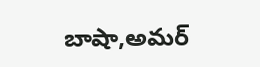బాషా,అమర్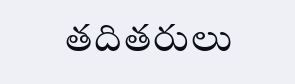తదితరులు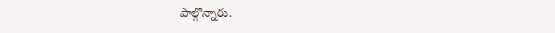పాల్గొన్నారు.